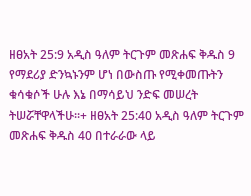ዘፀአት 25:9 አዲስ ዓለም ትርጉም መጽሐፍ ቅዱስ 9 የማደሪያ ድንኳኑንም ሆነ በውስጡ የሚቀመጡትን ቁሳቁሶች ሁሉ እኔ በማሳይህ ንድፍ መሠረት ትሠሯቸዋላችሁ።+ ዘፀአት 25:40 አዲስ ዓለም ትርጉም መጽሐፍ ቅዱስ 40 በተራራው ላይ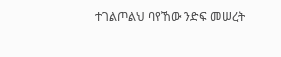ተገልጦልህ ባየኸው ንድፍ መሠረት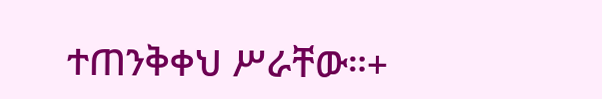ተጠንቅቀህ ሥራቸው።+